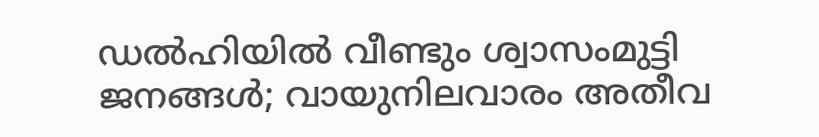ഡൽഹിയിൽ വീണ്ടും ശ്വാസംമുട്ടി ജനങ്ങൾ; വായുനിലവാരം അതീവ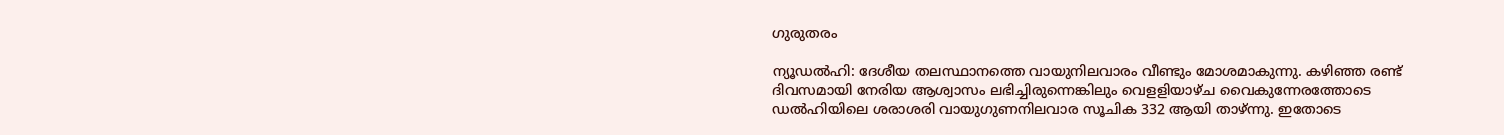ഗുരുതരം

ന്യൂഡൽഹി: ദേശീയ തലസ്ഥാനത്തെ വായുനിലവാരം വീണ്ടും മോശമാകുന്നു. കഴിഞ്ഞ രണ്ട് ദിവസമായി നേരിയ ആശ്വാസം ലഭിച്ചിരുന്നെങ്കിലും വെളളിയാഴ്ച വൈകുന്നേരത്തോടെ ഡൽഹിയിലെ ശരാശരി വായുഗുണനിലവാര സൂചിക 332 ആയി താഴ്ന്നു. ഇതോടെ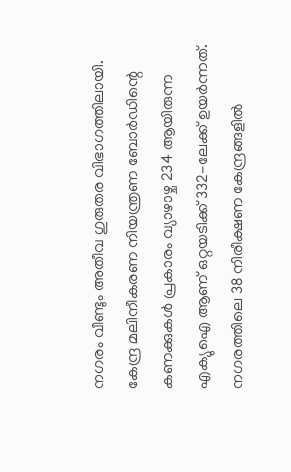നഗരം വീണ്ടും അതീവ ഗുരുതര വിഭാഗത്തിലായി.
കേന്ദ്ര മലിനീകരണ നിയന്ത്രണ ബോർഡിന്റെ കണക്കുകൾ പ്രകാരം വ്യാഴാഴ്ച 234 ആയിരുന്ന എക്യുഐ ആണ് ഒറ്റയടിക്ക് 332-ലേക്ക് ഉയർന്നത്. നഗരത്തിലെ 38 നിരീക്ഷണ കേന്ദ്രങ്ങളിൽ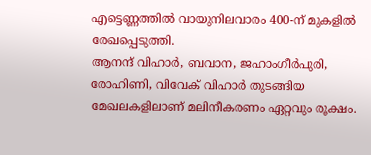എട്ടെണ്ണത്തിൽ വായുനിലവാരം 400-ന് മുകളിൽ രേഖപ്പെടുത്തി.
ആനന്ദ് വിഹാർ, ബവാന, ജഹാംഗീർപുരി, രോഹിണി, വിവേക് വിഹാർ തുടങ്ങിയ മേഖലകളിലാണ് മലിനീകരണം ഏറ്റവും രൂക്ഷം.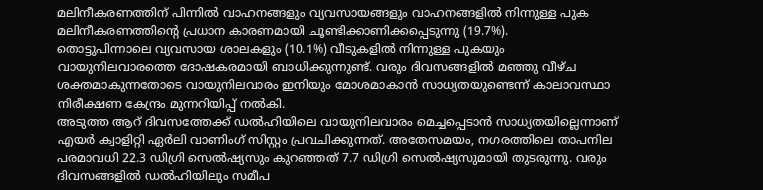മലിനീകരണത്തിന് പിന്നിൽ വാഹനങ്ങളും വ്യവസായങ്ങളും വാഹനങ്ങളിൽ നിന്നുള്ള പുക മലിനീകരണത്തിന്റെ പ്രധാന കാരണമായി ചൂണ്ടിക്കാണിക്കപ്പെടുന്നു (19.7%).
തൊട്ടുപിന്നാലെ വ്യവസായ ശാലകളും (10.1%) വീടുകളിൽ നിന്നുള്ള പുകയും വായുനിലവാരത്തെ ദോഷകരമായി ബാധിക്കുന്നുണ്ട്. വരും ദിവസങ്ങളിൽ മഞ്ഞു വീഴ്ച ശക്തമാകുന്നതോടെ വായുനിലവാരം ഇനിയും മോശമാകാൻ സാധ്യതയുണ്ടെന്ന് കാലാവസ്ഥാ നിരീക്ഷണ കേന്ദ്രം മുന്നറിയിപ്പ് നൽകി.
അടുത്ത ആറ് ദിവസത്തേക്ക് ഡൽഹിയിലെ വായുനിലവാരം മെച്ചപ്പെടാൻ സാധ്യതയില്ലെന്നാണ് എയർ ക്വാളിറ്റി ഏർലി വാണിംഗ് സിസ്റ്റം പ്രവചിക്കുന്നത്. അതേസമയം, നഗരത്തിലെ താപനില പരമാവധി 22.3 ഡിഗ്രി സെൽഷ്യസും കുറഞ്ഞത് 7.7 ഡിഗ്രി സെൽഷ്യസുമായി തുടരുന്നു. വരും ദിവസങ്ങളിൽ ഡൽഹിയിലും സമീപ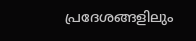പ്രദേശങ്ങളിലും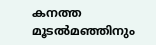കനത്ത മൂടൽമഞ്ഞിനും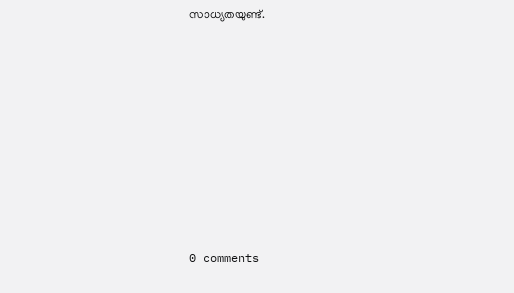സാധ്യതയുണ്ട്.










0 comments